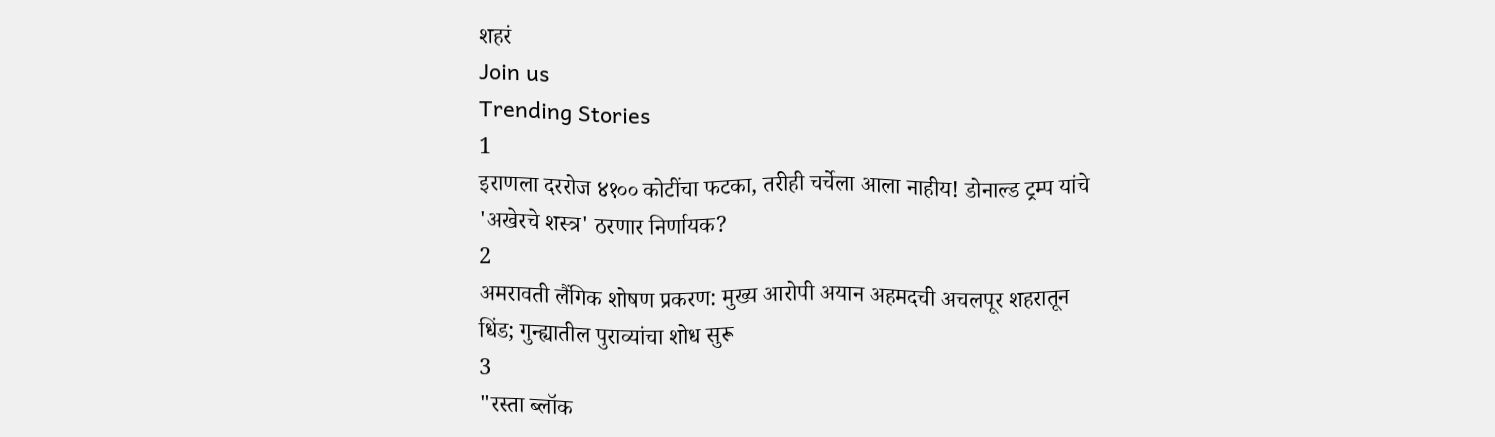शहरं
Join us
Trending Stories
1
इराणला दररोज ४१०० कोटींचा फटका, तरीही चर्चेला आला नाहीय! डोनाल्ड ट्रम्प यांचे 'अखेरचे शस्त्र' ठरणार निर्णायक?
2
अमरावती लैंगिक शोषण प्रकरण: मुख्य आरोपी अयान अहमदची अचलपूर शहरातून धिंड; गुन्ह्यातील पुराव्यांचा शोध सुरू
3
"रस्ता ब्लॉक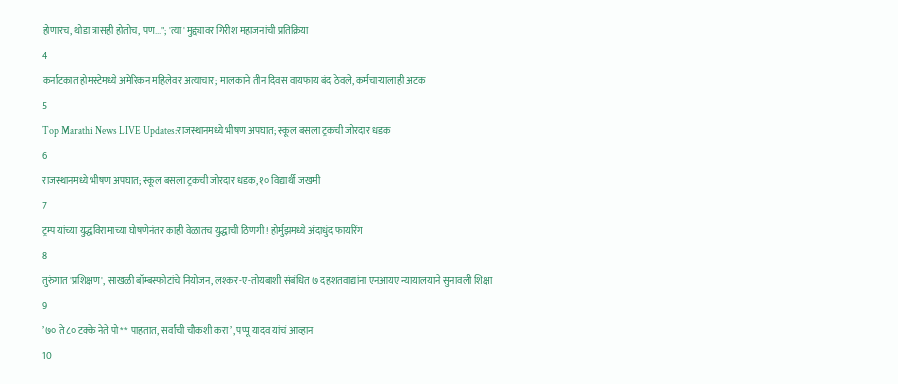होणारच, थोडा त्रासही होतोच, पण..."; 'त्या' मुद्द्यावर गिरीश महाजनांची प्रतिक्रिया
4
कर्नाटकात होमस्टेमध्ये अमेरिकन महिलेवर अत्याचार; मालकाने तीन दिवस वायफाय बंद ठेवले, कर्मचाऱ्यालाही अटक
5
Top Marathi News LIVE Updates:राजस्थानमध्ये भीषण अपघात; स्कूल बसला ट्रकची जोरदार धडक
6
राजस्थानमध्ये भीषण अपघात; स्कूल बसला ट्रकची जोरदार धडक, १० विद्यार्थी जखमी
7
ट्रम्प यांच्या युद्धविरामाच्या घोषणेनंतर काही वेळातच युद्धाची ठिणगी! होर्मुझमध्ये अंदाधुंद फायरिंग
8
तुरुंगात 'प्रशिक्षण', साखळी बॉम्बस्फोटांचे नियोजन, लश्कर-ए-तोयबाशी संबंधित ७ दहशतवाद्यांना एनआयए न्यायालयाने सुनावली शिक्षा
9
’७० ते ८० टक्के नेते पो** पाहतात, सर्वांची चौकशी करा’, पप्पू यादव यांचं आव्हान
10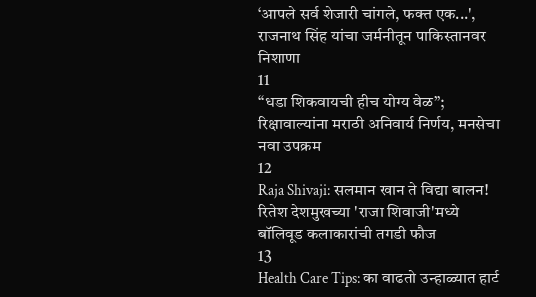‘आपले सर्व शेजारी चांगले, फक्त एक...', राजनाथ सिंह यांचा जर्मनीतून पाकिस्तानवर निशाणा
11
“धडा शिकवायची हीच योग्य वेळ”; रिक्षावाल्यांना मराठी अनिवार्य निर्णय, मनसेचा नवा उपक्रम
12
Raja Shivaji: सलमान खान ते विद्या बालन! रितेश देशमुखच्या 'राजा शिवाजी'मध्ये बॉलिवूड कलाकारांची तगडी फौज
13
Health Care Tips: का वाढतो उन्हाळ्यात हार्ट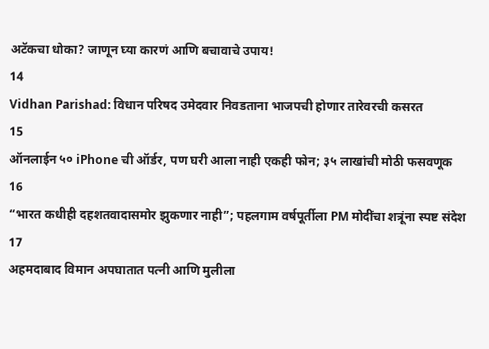अटॅकचा धोका? जाणून घ्या कारणं आणि बचावाचे उपाय!
14
Vidhan Parishad: विधान परिषद उमेदवार निवडताना भाजपची होणार तारेवरची कसरत
15
ऑनलाईन ५० iPhone ची ऑर्डर, पण घरी आला नाही एकही फोन; ३५ लाखांची मोठी फसवणूक
16
“भारत कधीही दहशतवादासमोर झुकणार नाही”; पहलगाम वर्षपूर्तीला PM मोदींचा शत्रूंना स्पष्ट संदेश
17
अहमदाबाद विमान अपघातात पत्नी आणि मुलीला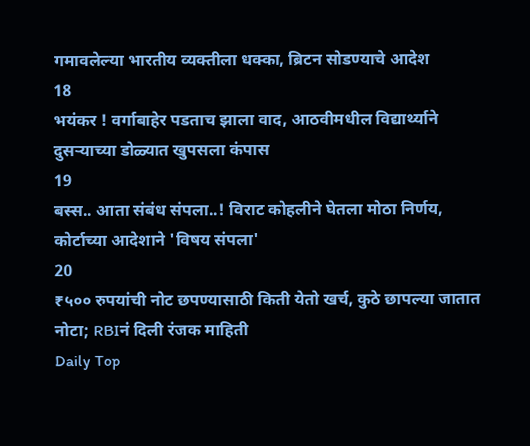गमावलेल्या भारतीय व्यक्तीला धक्का, ब्रिटन सोडण्याचे आदेश
18
भयंकर ! वर्गाबाहेर पडताच झाला वाद, आठवीमधील विद्यार्थ्याने दुसऱ्याच्या डोळ्यात खुपसला कंपास
19
बस्स.. आता संबंध संपला..! विराट कोहलीने घेतला मोठा निर्णय, कोर्टाच्या आदेशाने 'विषय संपला'
20
₹५०० रुपयांची नोट छपण्यासाठी किती येतो खर्च, कुठे छापल्या जातात नोटा; RBIनं दिली रंजक माहिती
Daily Top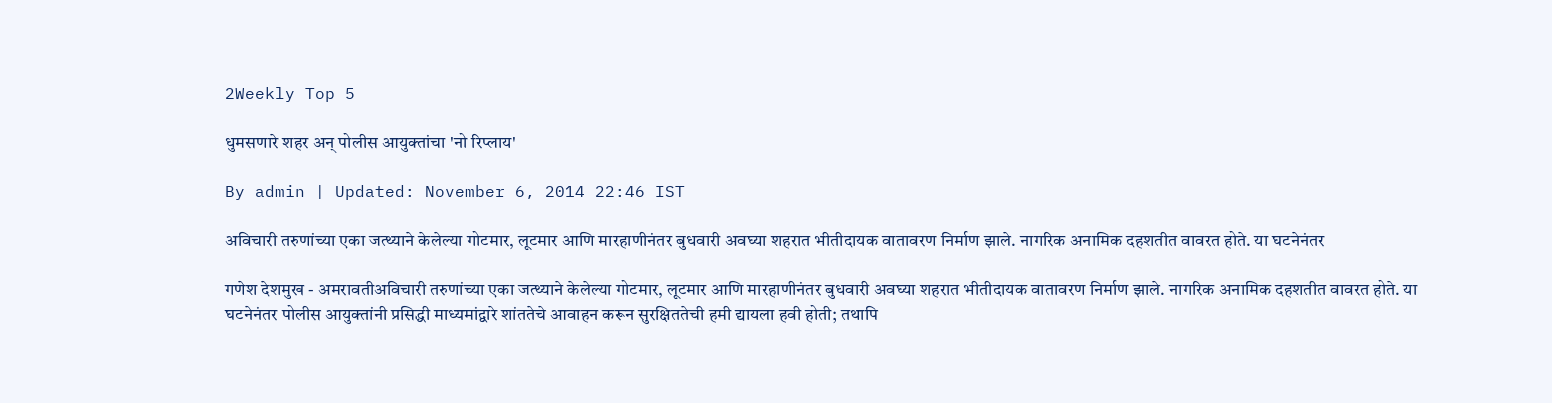2Weekly Top 5

धुमसणारे शहर अन् पोलीस आयुक्तांचा 'नो रिप्लाय'

By admin | Updated: November 6, 2014 22:46 IST

अविचारी तरुणांच्या एका जत्थ्याने केलेल्या गोटमार, लूटमार आणि मारहाणीनंतर बुधवारी अवघ्या शहरात भीतीदायक वातावरण निर्माण झाले. नागरिक अनामिक दहशतीत वावरत होते. या घटनेनंतर

गणेश देशमुख - अमरावतीअविचारी तरुणांच्या एका जत्थ्याने केलेल्या गोटमार, लूटमार आणि मारहाणीनंतर बुधवारी अवघ्या शहरात भीतीदायक वातावरण निर्माण झाले. नागरिक अनामिक दहशतीत वावरत होते. या घटनेनंतर पोलीस आयुक्तांनी प्रसिद्धी माध्यमांद्वारे शांततेचे आवाहन करून सुरक्षिततेची हमी द्यायला हवी होती; तथापि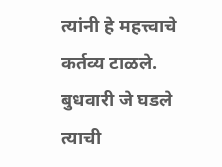त्यांनी हे महत्त्वाचे कर्तव्य टाळले. बुधवारी जे घडले त्याची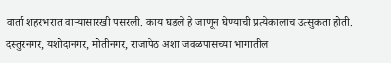वार्ता शहरभरात वाऱ्यासारखी पसरली. काय घडले हे जाणून घेण्याची प्रत्येकालाच उत्सुकता होती. दस्तुरनगर, यशोदानगर, मोतीनगर, राजापेठ अशा जवळपासच्या भागातील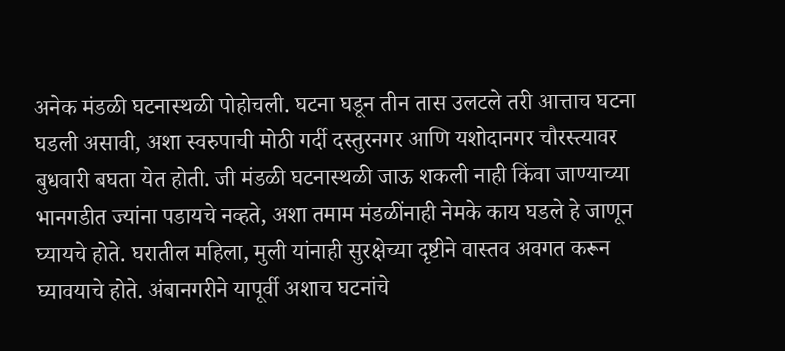अनेक मंडळी घटनास्थळी पोहोचली. घटना घडून तीन तास उलटले तरी आत्ताच घटना घडली असावी, अशा स्वरुपाची मोठी गर्दी दस्तुरनगर आणि यशोदानगर चौरस्त्यावर बुधवारी बघता येत होती. जी मंडळी घटनास्थळी जाऊ शकली नाही किंवा जाण्याच्या भानगडीत ज्यांना पडायचे नव्हते, अशा तमाम मंडळींनाही नेमके काय घडले हे जाणून घ्यायचे होते. घरातील महिला, मुली यांनाही सुरक्षेच्या दृष्टीने वास्तव अवगत करून घ्यावयाचे होते. अंबानगरीने यापूर्वी अशाच घटनांचे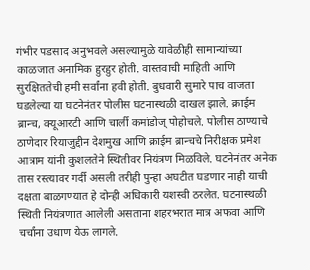गंभीर पडसाद अनुभवले असल्यामुळे यावेळीही सामान्यांच्या काळजात अनामिक हुरहुर होती. वास्तवाची माहिती आणि सुरक्षिततेची हमी सर्वांना हवी होती. बुधवारी सुमारे पाच वाजता घडलेल्या या घटनेनंतर पोलीस घटनास्थळी दाखल झाले. क्राईम ब्रान्च, क्यूआरटी आणि चार्ली कमांडोज् पोहोचले. पोलीस ठाण्याचे ठाणेदार रियाजुद्दीन देशमुख आणि क्राईम ब्रान्चचे निरीक्षक प्रमेश आत्राम यांनी कुशलतेने स्थितीवर नियंत्रण मिळविले. घटनेनंतर अनेक तास रस्त्यावर गर्दी असली तरीही पुन्हा अघटीत घडणार नाही याची दक्षता बाळगण्यात हे दोन्ही अधिकारी यशस्वी ठरलेत. घटनास्थळी स्थिती नियंत्रणात आलेली असताना शहरभरात मात्र अफवा आणि चर्चांना उधाण येऊ लागले.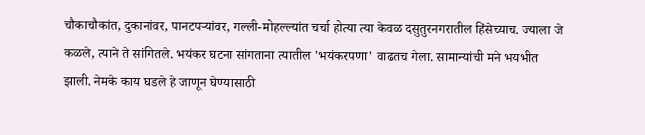चौकाचौकांत, दुकानांवर, पानटपऱ्यांवर, गल्ली-मोहल्ल्यांत चर्चा होत्या त्या केवळ दसुतुरनगरातील हिंसेच्याच. ज्याला जे कळले, त्याने ते सांगितले. भयंकर घटना सांगताना त्यातील 'भयंकरपणा' वाढतच गेला. सामान्यांची मने भयभीत झाली. नेमके काय घडले हे जाणून घेण्यासाठी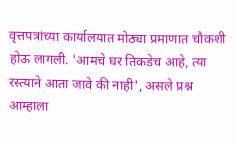वृत्तपत्रांच्या कार्यालयात मोठ्या प्रमाणात चौकशी होऊ लागली. 'आमचे घर तिकडेच आहे, त्या रस्त्याने आता जावे की नाही', असले प्रश्न आम्हाला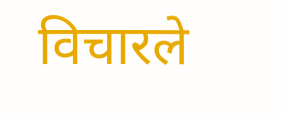विचारले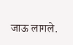जाऊ लागले.